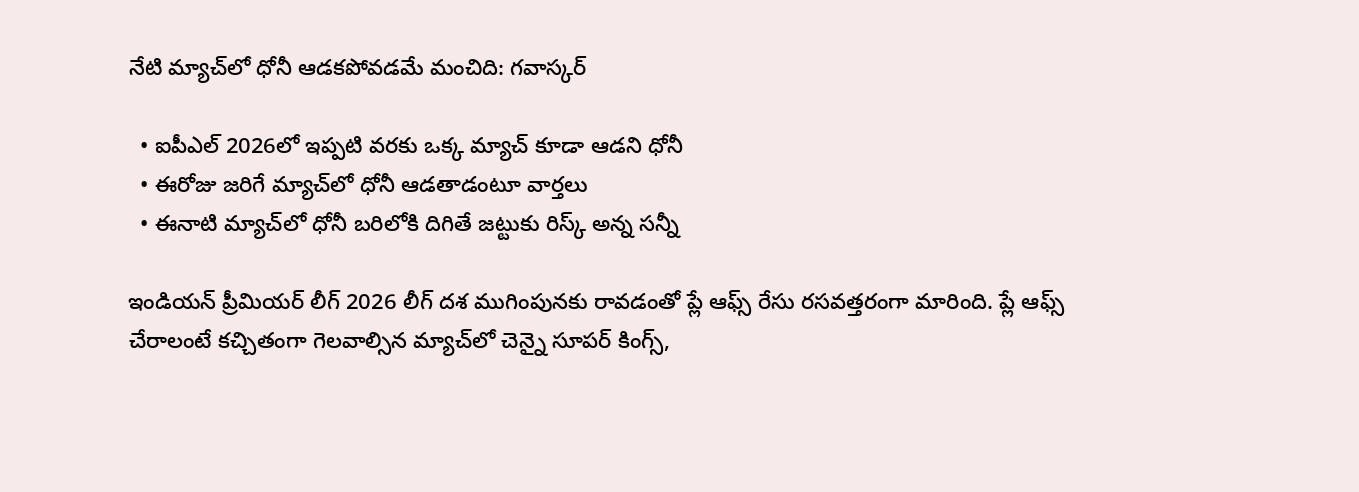నేటి మ్యాచ్‌లో ధోనీ ఆడకపోవడమే మంచిది: గవాస్కర్

  • ఐపీఎల్ 2026లో ఇప్పటి వరకు ఒక్క మ్యాచ్ కూడా ఆడని ధోనీ
  • ఈరోజు జరిగే మ్యాచ్‌లో ధోనీ ఆడతాడంటూ వార్తలు
  • ఈనాటి మ్యాచ్‌లో ధోనీ బరిలోకి దిగితే జట్టుకు రిస్క్ అన్న సన్నీ

ఇండియన్ ప్రీమియర్ లీగ్ 2026 లీగ్ దశ ముగింపునకు రావడంతో ప్లే ఆఫ్స్ రేసు రసవత్తరంగా మారింది. ప్లే ఆఫ్స్ చేరాలంటే కచ్చితంగా గెలవాల్సిన మ్యాచ్‌లో చెన్నై సూపర్ కింగ్స్,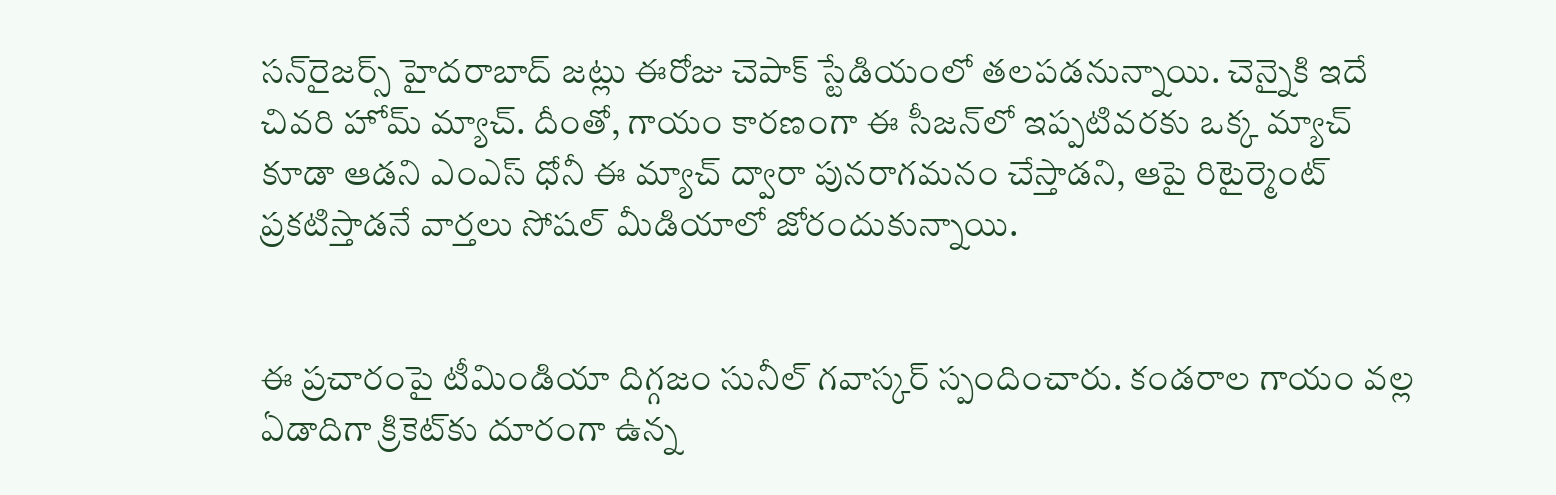సన్‌రైజర్స్ హైదరాబాద్ జట్లు ఈరోజు చెపాక్ స్టేడియంలో తలపడనున్నాయి. చెన్నైకి ఇదే చివరి హోమ్ మ్యాచ్. దీంతో, గాయం కారణంగా ఈ సీజన్‌లో ఇప్పటివరకు ఒక్క మ్యాచ్ కూడా ఆడని ఎంఎస్ ధోనీ ఈ మ్యాచ్ ద్వారా పునరాగమనం చేస్తాడని, ఆపై రిటైర్మెంట్ ప్రకటిస్తాడనే వార్తలు సోషల్ మీడియాలో జోరందుకున్నాయి.


ఈ ప్రచారంపై టీమిండియా దిగ్గజం సునీల్ గవాస్కర్ స్పందించారు. కండరాల గాయం వల్ల ఏడాదిగా క్రికెట్‌కు దూరంగా ఉన్న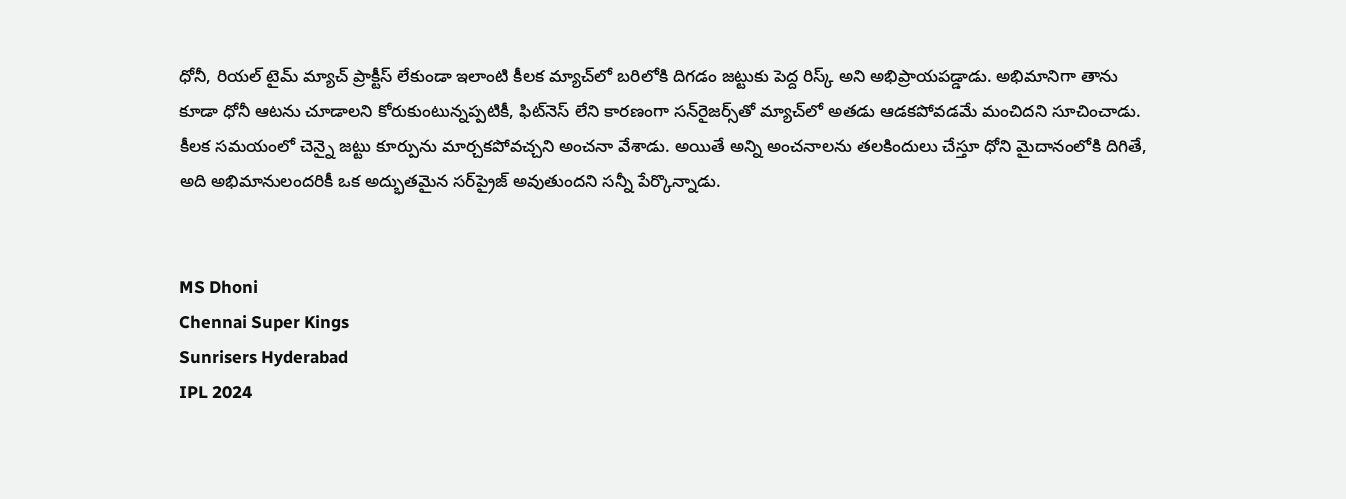ధోనీ, రియల్ టైమ్ మ్యాచ్ ప్రాక్టీస్ లేకుండా ఇలాంటి కీలక మ్యాచ్‌లో బరిలోకి దిగడం జట్టుకు పెద్ద రిస్క్ అని అభిప్రాయపడ్డాడు. అభిమానిగా తాను కూడా ధోనీ ఆటను చూడాలని కోరుకుంటున్నప్పటికీ, ఫిట్‌నెస్ లేని కారణంగా సన్‌రైజర్స్‌తో మ్యాచ్‌లో అతడు ఆడకపోవడమే మంచిదని సూచించాడు. కీలక సమయంలో చెన్నై జట్టు కూర్పును మార్చకపోవచ్చని అంచనా వేశాడు. అయితే అన్ని అంచనాలను తలకిందులు చేస్తూ ధోని మైదానంలోకి దిగితే, అది అభిమానులందరికీ ఒక అద్భుతమైన సర్‌ప్రైజ్ అవుతుందని సన్నీ పేర్కొన్నాడు.


MS Dhoni
Chennai Super Kings
Sunrisers Hyderabad
IPL 2024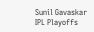Sunil Gavaskar
IPL Playoffs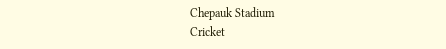Chepauk Stadium
Cricket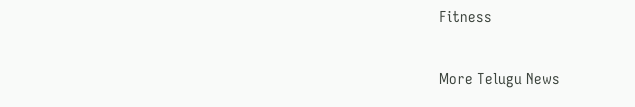Fitness

More Telugu News